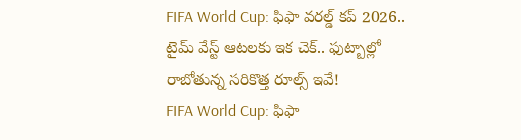FIFA World Cup: ఫిఫా వరల్డ్ కప్ 2026.. టైమ్ వేస్ట్ ఆటలకు ఇక చెక్.. ఫుట్బాల్లో రాబోతున్న సరికొత్త రూల్స్ ఇవే!
FIFA World Cup: ఫిఫా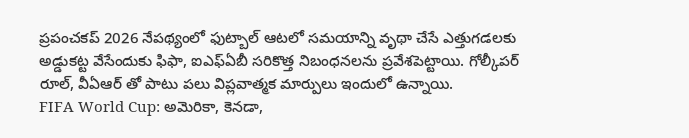ప్రపంచకప్ 2026 నేపథ్యంలో ఫుట్బాల్ ఆటలో సమయాన్ని వృథా చేసే ఎత్తుగడలకు అడ్డుకట్ట వేసేందుకు ఫిఫా, ఐఎఫ్ఏబీ సరికొత్త నిబంధనలను ప్రవేశపెట్టాయి. గోల్కీపర్ రూల్, వీఏఆర్ తో పాటు పలు విప్లవాత్మక మార్పులు ఇందులో ఉన్నాయి.
FIFA World Cup: అమెరికా, కెనడా,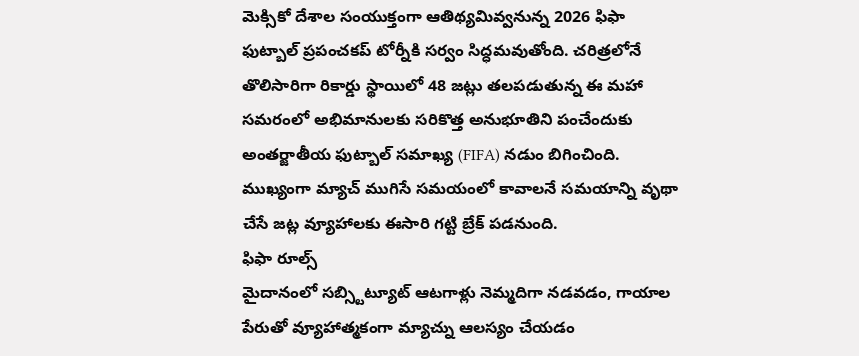మెక్సికో దేశాల సంయుక్తంగా ఆతిథ్యమివ్వనున్న 2026 ఫిఫా ఫుట్బాల్ ప్రపంచకప్ టోర్నీకి సర్వం సిద్ధమవుతోంది. చరిత్రలోనే తొలిసారిగా రికార్డు స్థాయిలో 48 జట్లు తలపడుతున్న ఈ మహా సమరంలో అభిమానులకు సరికొత్త అనుభూతిని పంచేందుకు అంతర్జాతీయ ఫుట్బాల్ సమాఖ్య (FIFA) నడుం బిగించింది. ముఖ్యంగా మ్యాచ్ ముగిసే సమయంలో కావాలనే సమయాన్ని వృథా చేసే జట్ల వ్యూహాలకు ఈసారి గట్టి బ్రేక్ పడనుంది.
ఫిఫా రూల్స్
మైదానంలో సబ్స్టిట్యూట్ ఆటగాళ్లు నెమ్మదిగా నడవడం, గాయాల పేరుతో వ్యూహాత్మకంగా మ్యాచ్ను ఆలస్యం చేయడం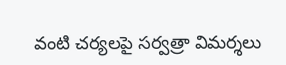వంటి చర్యలపై సర్వత్రా విమర్శలు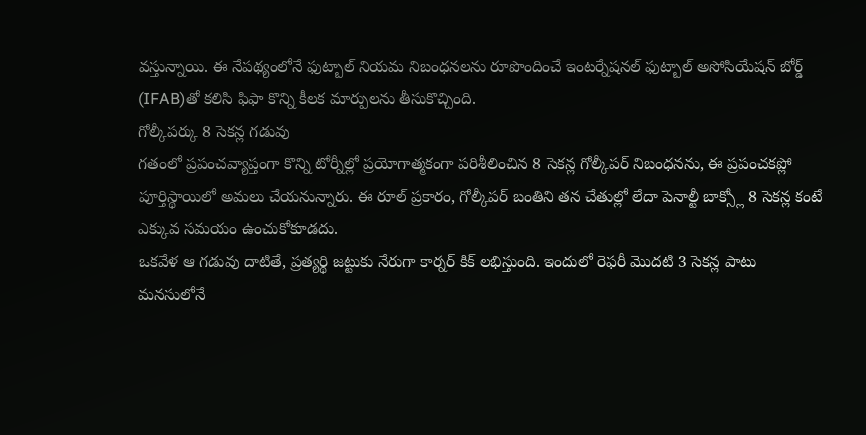వస్తున్నాయి. ఈ నేపథ్యంలోనే ఫుట్బాల్ నియమ నిబంధనలను రూపొందించే ఇంటర్నేషనల్ ఫుట్బాల్ అసోసియేషన్ బోర్డ్ (IFAB)తో కలిసి ఫిఫా కొన్ని కీలక మార్పులను తీసుకొచ్చింది.
గోల్కీపర్కు 8 సెకన్ల గడువు
గతంలో ప్రపంచవ్యాప్తంగా కొన్ని టోర్నీల్లో ప్రయోగాత్మకంగా పరిశీలించిన 8 సెకన్ల గోల్కీపర్ నిబంధనను, ఈ ప్రపంచకప్లో పూర్తిస్థాయిలో అమలు చేయనున్నారు. ఈ రూల్ ప్రకారం, గోల్కీపర్ బంతిని తన చేతుల్లో లేదా పెనాల్టీ బాక్స్లో 8 సెకన్ల కంటే ఎక్కువ సమయం ఉంచుకోకూడదు.
ఒకవేళ ఆ గడువు దాటితే, ప్రత్యర్థి జట్టుకు నేరుగా కార్నర్ కిక్ లభిస్తుంది. ఇందులో రెఫరీ మొదటి 3 సెకన్ల పాటు మనసులోనే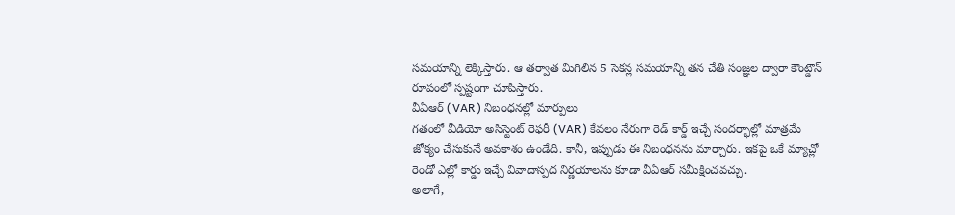సమయాన్ని లెక్కిస్తారు. ఆ తర్వాత మిగిలిన 5 సెకన్ల సమయాన్ని తన చేతి సంజ్ఞల ద్వారా కౌంట్డౌన్ రూపంలో స్పష్టంగా చూపిస్తారు.
వీఏఆర్ (VAR) నిబంధనల్లో మార్పులు
గతంలో వీడియో అసిస్టెంట్ రెఫరీ (VAR) కేవలం నేరుగా రెడ్ కార్డ్ ఇచ్చే సందర్భాల్లో మాత్రమే జోక్యం చేసుకునే అవకాశం ఉండేది. కానీ, ఇప్పుడు ఈ నిబంధనను మార్చారు. ఇకపై ఒకే మ్యాచ్లో రెండో ఎల్లో కార్డు ఇచ్చే వివాదాస్పద నిర్ణయాలను కూడా వీఏఆర్ సమీక్షించవచ్చు.
అలాగే,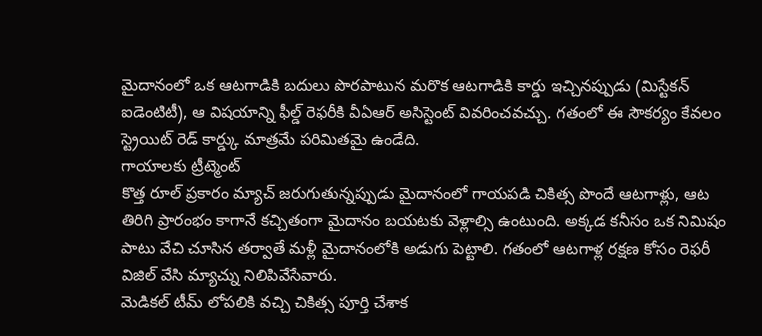మైదానంలో ఒక ఆటగాడికి బదులు పొరపాటున మరొక ఆటగాడికి కార్డు ఇచ్చినప్పుడు (మిస్టేకన్ ఐడెంటిటీ), ఆ విషయాన్ని ఫీల్డ్ రెఫరీకి వీఏఆర్ అసిస్టెంట్ వివరించవచ్చు. గతంలో ఈ సౌకర్యం కేవలం స్ట్రెయిట్ రెడ్ కార్డ్కు మాత్రమే పరిమితమై ఉండేది.
గాయాలకు ట్రీట్మెంట్
కొత్త రూల్ ప్రకారం మ్యాచ్ జరుగుతున్నప్పుడు మైదానంలో గాయపడి చికిత్స పొందే ఆటగాళ్లు, ఆట తిరిగి ప్రారంభం కాగానే కచ్చితంగా మైదానం బయటకు వెళ్లాల్సి ఉంటుంది. అక్కడ కనీసం ఒక నిమిషం పాటు వేచి చూసిన తర్వాతే మళ్లీ మైదానంలోకి అడుగు పెట్టాలి. గతంలో ఆటగాళ్ల రక్షణ కోసం రెఫరీ విజిల్ వేసి మ్యాచ్ను నిలిపివేసేవారు.
మెడికల్ టీమ్ లోపలికి వచ్చి చికిత్స పూర్తి చేశాక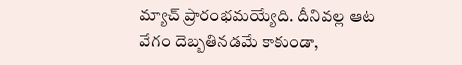మ్యాచ్ ప్రారంభమయ్యేది. దీనివల్ల ఆట వేగం దెబ్బతినడమే కాకుండా,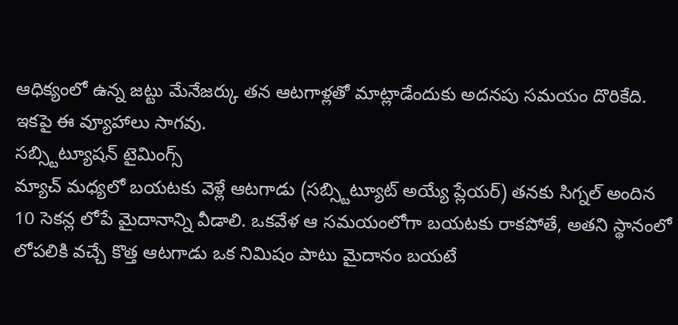ఆధిక్యంలో ఉన్న జట్టు మేనేజర్కు తన ఆటగాళ్లతో మాట్లాడేందుకు అదనపు సమయం దొరికేది. ఇకపై ఈ వ్యూహాలు సాగవు.
సబ్స్టిట్యూషన్ టైమింగ్స్
మ్యాచ్ మధ్యలో బయటకు వెళ్లే ఆటగాడు (సబ్స్టిట్యూట్ అయ్యే ప్లేయర్) తనకు సిగ్నల్ అందిన 10 సెకన్ల లోపే మైదానాన్ని వీడాలి. ఒకవేళ ఆ సమయంలోగా బయటకు రాకపోతే, అతని స్థానంలో లోపలికి వచ్చే కొత్త ఆటగాడు ఒక నిమిషం పాటు మైదానం బయటే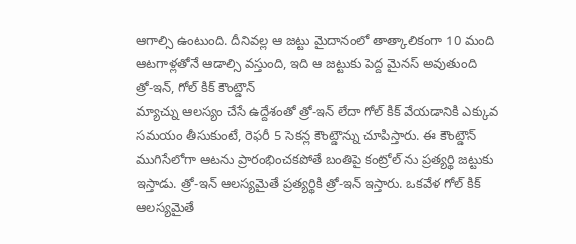ఆగాల్సి ఉంటుంది. దీనివల్ల ఆ జట్టు మైదానంలో తాత్కాలికంగా 10 మంది ఆటగాళ్లతోనే ఆడాల్సి వస్తుంది, ఇది ఆ జట్టుకు పెద్ద మైనస్ అవుతుంది
త్రో-ఇన్, గోల్ కిక్ కౌంట్డౌన్
మ్యాచ్ను ఆలస్యం చేసే ఉద్దేశంతో త్రో-ఇన్ లేదా గోల్ కిక్ వేయడానికి ఎక్కువ సమయం తీసుకుంటే, రెఫరీ 5 సెకన్ల కౌంట్డౌన్ను చూపిస్తారు. ఈ కౌంట్డౌన్ ముగిసేలోగా ఆటను ప్రారంభించకపోతే బంతిపై కంట్రోల్ ను ప్రత్యర్థి జట్టుకు ఇస్తాడు. త్రో-ఇన్ ఆలస్యమైతే ప్రత్యర్థికి త్రో-ఇన్ ఇస్తారు. ఒకవేళ గోల్ కిక్ ఆలస్యమైతే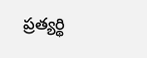ప్రత్యర్థి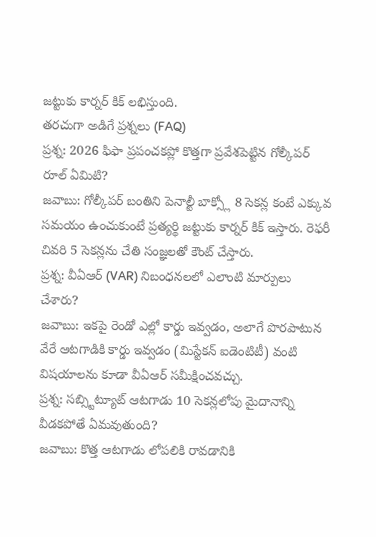జట్టుకు కార్నర్ కిక్ లభిస్తుంది.
తరచుగా అడిగే ప్రశ్నలు (FAQ)
ప్రశ్న: 2026 ఫిఫా ప్రపంచకప్లో కొత్తగా ప్రవేశపెట్టిన గోల్కీపర్ రూల్ ఏమిటి?
జవాబు: గోల్కీపర్ బంతిని పెనాల్టీ బాక్స్లో 8 సెకన్ల కంటే ఎక్కువ సమయం ఉంచుకుంటే ప్రత్యర్థి జట్టుకు కార్నర్ కిక్ ఇస్తారు. రెఫరీ చివరి 5 సెకన్లను చేతి సంజ్ఞలతో కౌంట్ చేస్తారు.
ప్రశ్న: వీఏఆర్ (VAR) నిబంధనలలో ఎలాంటి మార్పులు చేశారు?
జవాబు: ఇకపై రెండో ఎల్లో కార్డు ఇవ్వడం, అలాగే పొరపాటున వేరే ఆటగాడికి కార్డు ఇవ్వడం (మిస్టేకన్ ఐడెంటిటీ) వంటి విషయాలను కూడా వీఏఆర్ సమీక్షించవచ్చు.
ప్రశ్న: సబ్స్టిట్యూట్ ఆటగాడు 10 సెకన్లలోపు మైదానాన్ని వీడకపోతే ఏమవుతుంది?
జవాబు: కొత్త ఆటగాడు లోపలికి రావడానికి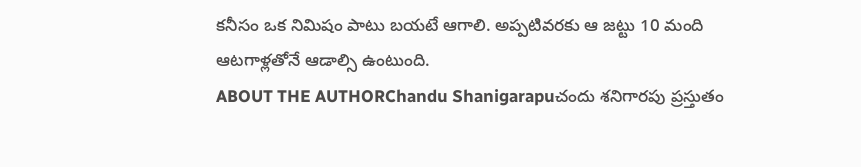కనీసం ఒక నిమిషం పాటు బయటే ఆగాలి. అప్పటివరకు ఆ జట్టు 10 మంది ఆటగాళ్లతోనే ఆడాల్సి ఉంటుంది.
ABOUT THE AUTHORChandu Shanigarapuచందు శనిగారపు ప్రస్తుతం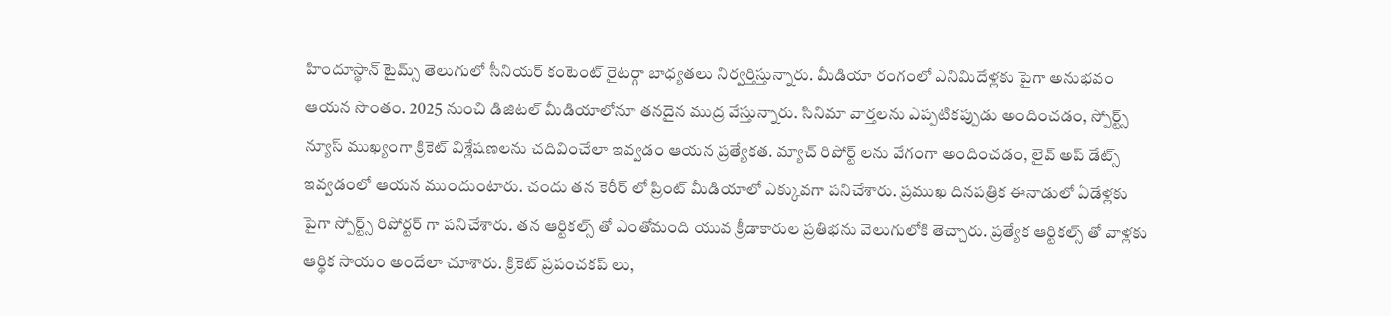హిందూస్థాన్ టైమ్స్ తెలుగులో సీనియర్ కంటెంట్ రైటర్గా బాధ్యతలు నిర్వర్తిస్తున్నారు. మీడియా రంగంలో ఎనిమిదేళ్లకు పైగా అనుభవం ఆయన సొంతం. 2025 నుంచి డిజిటల్ మీడియాలోనూ తనదైన ముద్ర వేస్తున్నారు. సినిమా వార్తలను ఎప్పటికప్పుడు అందించడం, స్పోర్ట్స్ న్యూస్ ముఖ్యంగా క్రికెట్ విశ్లేషణలను చదివించేలా ఇవ్వడం ఆయన ప్రత్యేకత. మ్యాచ్ రిపోర్ట్ లను వేగంగా అందించడం, లైవ్ అప్ డేట్స్ ఇవ్వడంలో ఆయన ముందుంటారు. చందు తన కెరీర్ లో ప్రింట్ మీడియాలో ఎక్కువగా పనిచేశారు. ప్రముఖ దినపత్రిక ఈనాడులో ఏడేళ్లకు పైగా స్పోర్ట్స్ రిపోర్టర్ గా పనిచేశారు. తన ఆర్టికల్స్ తో ఎంతోమంది యువ క్రీడాకారుల ప్రతిభను వెలుగులోకి తెచ్చారు. ప్రత్యేక ఆర్టికల్స్ తో వాళ్లకు ఆర్థిక సాయం అందేలా చూశారు. క్రికెట్ ప్రపంచకప్ లు,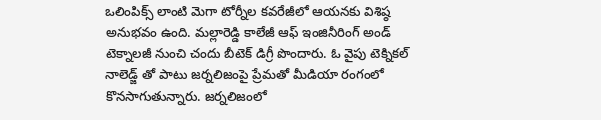ఒలింపిక్స్ లాంటి మెగా టోర్నీల కవరేజీలో ఆయనకు విశిష్ఠ అనుభవం ఉంది. మల్లారెడ్డి కాలేజీ ఆఫ్ ఇంజినీరింగ్ అండ్ టెక్నాలజీ నుంచి చందు బీటెక్ డిగ్రీ పొందారు. ఓ వైపు టెక్నికల్ నాలెడ్జ్ తో పాటు జర్నలిజంపై ప్రేమతో మీడియా రంగంలో కొనసాగుతున్నారు. జర్నలిజంలో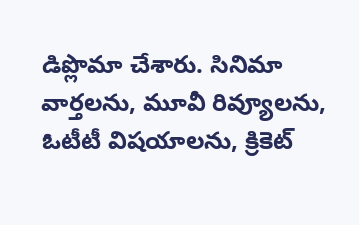డిప్లొమా చేశారు. సినిమా వార్తలను, మూవీ రివ్యూలను, ఓటీటీ విషయాలను, క్రికెట్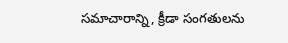సమాచారాన్ని, క్రీడా సంగతులను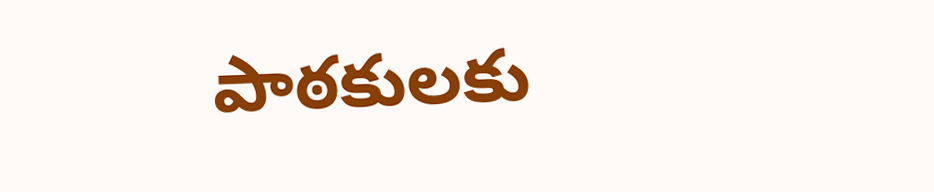పాఠకులకు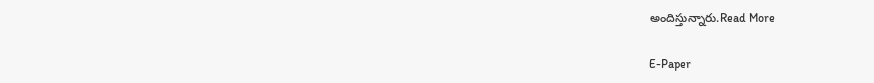అందిస్తున్నారు.Read More

E-Paper